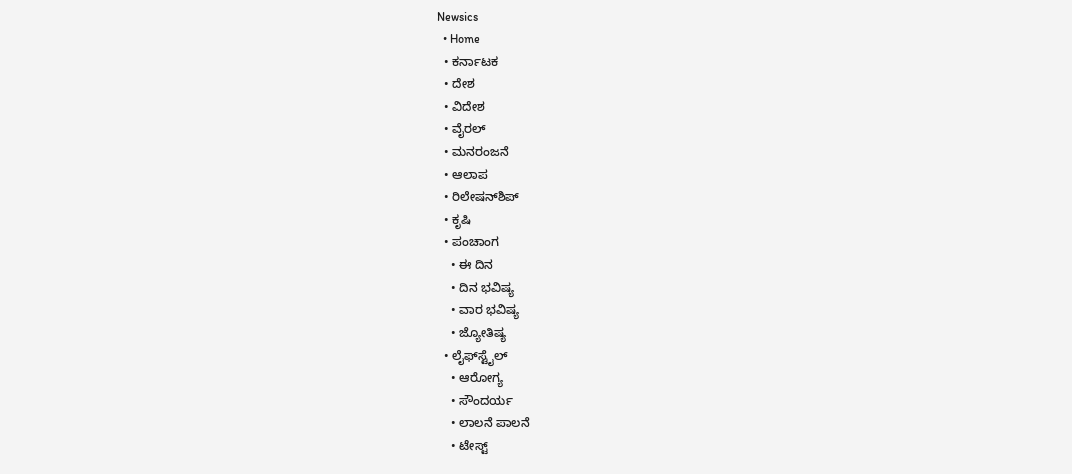Newsics
  • Home
  • ಕರ್ನಾಟಕ
  • ದೇಶ
  • ವಿದೇಶ
  • ವೈರಲ್
  • ಮನರಂಜನೆ
  • ಆಲಾಪ
  • ರಿಲೇಷನ್‌ಶಿಪ್
  • ಕೃಷಿ
  • ಪಂಚಾಂಗ
    • ಈ ದಿನ
    • ದಿನ ಭವಿಷ್ಯ
    • ವಾರ ಭವಿಷ್ಯ
    • ಜ್ಯೋತಿಷ್ಯ
  • ಲೈಫ್‌ಸ್ಟೈಲ್
    • ಆರೋಗ್ಯ
    • ಸೌಂದರ್ಯ
    • ಲಾಲನೆ ಪಾಲನೆ
    • ಟೇಸ್ಟ್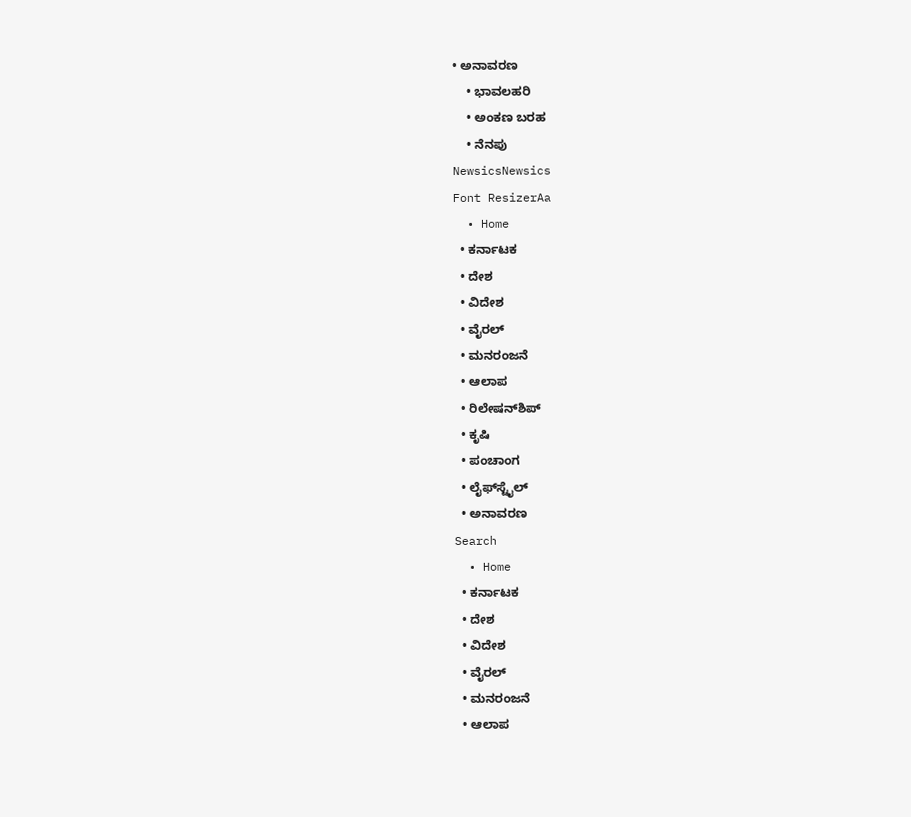• ಅನಾವರಣ
    • ಭಾವಲಹರಿ
    • ಅಂಕಣ ಬರಹ
    • ನೆನಪು
NewsicsNewsics
Font ResizerAa
  • Home
  • ಕರ್ನಾಟಕ
  • ದೇಶ
  • ವಿದೇಶ
  • ವೈರಲ್
  • ಮನರಂಜನೆ
  • ಆಲಾಪ
  • ರಿಲೇಷನ್‌ಶಿಪ್
  • ಕೃಷಿ
  • ಪಂಚಾಂಗ
  • ಲೈಫ್‌ಸ್ಟೈಲ್
  • ಅನಾವರಣ
Search
  • Home
  • ಕರ್ನಾಟಕ
  • ದೇಶ
  • ವಿದೇಶ
  • ವೈರಲ್
  • ಮನರಂಜನೆ
  • ಆಲಾಪ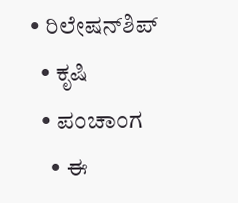• ರಿಲೇಷನ್‌ಶಿಪ್
  • ಕೃಷಿ
  • ಪಂಚಾಂಗ
    • ಈ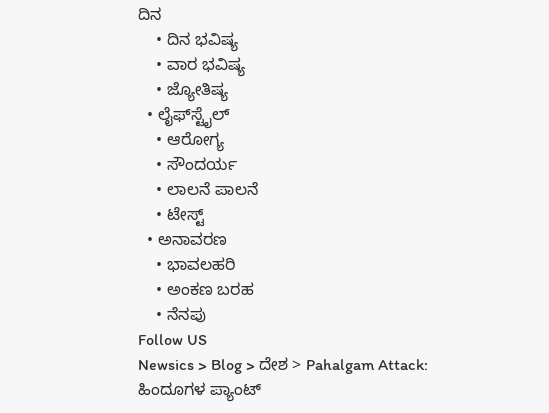ದಿನ
    • ದಿನ ಭವಿಷ್ಯ
    • ವಾರ ಭವಿಷ್ಯ
    • ಜ್ಯೋತಿಷ್ಯ
  • ಲೈಫ್‌ಸ್ಟೈಲ್
    • ಆರೋಗ್ಯ
    • ಸೌಂದರ್ಯ
    • ಲಾಲನೆ ಪಾಲನೆ
    • ಟೇಸ್ಟ್
  • ಅನಾವರಣ
    • ಭಾವಲಹರಿ
    • ಅಂಕಣ ಬರಹ
    • ನೆನಪು
Follow US
Newsics > Blog > ದೇಶ > Pahalgam Attack: ಹಿಂದೂಗಳ ಪ್ಯಾಂಟ್‌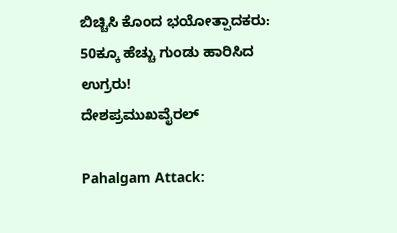ಬಿಚ್ಚಿಸಿ ಕೊಂದ ಭಯೋತ್ಪಾದಕರು: 50ಕ್ಕೂ ಹೆಚ್ಚು ಗುಂಡು ಹಾರಿಸಿದ ಉಗ್ರರು!
ದೇಶಪ್ರಮುಖವೈರಲ್

Pahalgam Attack: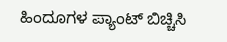ಹಿಂದೂಗಳ ಪ್ಯಾಂಟ್‌ ಬಿಚ್ಚಿಸಿ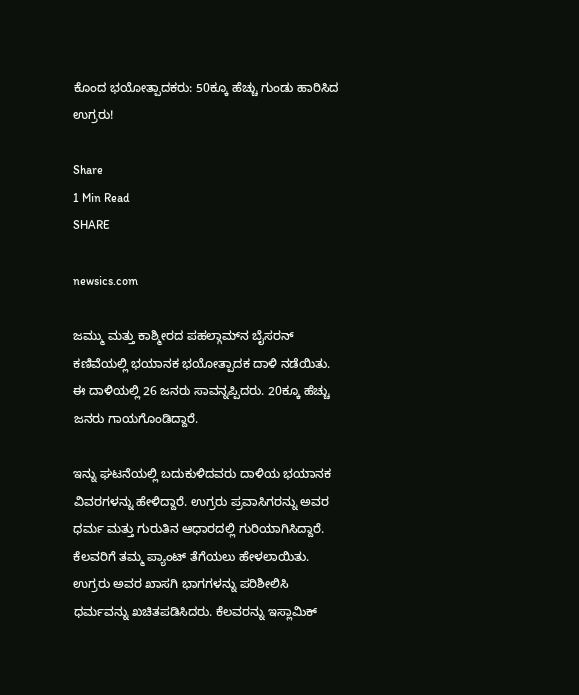ಕೊಂದ ಭಯೋತ್ಪಾದಕರು: 50ಕ್ಕೂ ಹೆಚ್ಚು ಗುಂಡು ಹಾರಿಸಿದ ಉಗ್ರರು!

Share
1 Min Read
SHARE

newsics.com

ಜಮ್ಮು ಮತ್ತು ಕಾಶ್ಮೀರದ ಪಹಲ್ಗಾಮ್‌ನ ಬೈಸರನ್ ಕಣಿವೆಯಲ್ಲಿ ಭಯಾನಕ ಭಯೋತ್ಪಾದಕ ದಾಳಿ ನಡೆಯಿತು. ಈ ದಾಳಿಯಲ್ಲಿ 26 ಜನರು ಸಾವನ್ನಪ್ಪಿದರು. 20ಕ್ಕೂ ಹೆಚ್ಚು ಜನರು ಗಾಯಗೊಂಡಿದ್ದಾರೆ.

ಇನ್ನು‌ ಘಟನೆಯಲ್ಲಿ ಬದುಕುಳಿದವರು ದಾಳಿಯ ಭಯಾನಕ ವಿವರಗಳನ್ನು ಹೇಳಿದ್ದಾರೆ. ಉಗ್ರರು ಪ್ರವಾಸಿಗರನ್ನು ಅವರ ಧರ್ಮ ಮತ್ತು ಗುರುತಿನ ಆಧಾರದಲ್ಲಿ ಗುರಿಯಾಗಿಸಿದ್ದಾರೆ. ಕೆಲವರಿಗೆ ತಮ್ಮ ಪ್ಯಾಂಟ್ ತೆಗೆಯಲು ಹೇಳಲಾಯಿತು. ಉಗ್ರರು ಅವರ ಖಾಸಗಿ ಭಾಗಗಳನ್ನು ಪರಿಶೀಲಿಸಿ ಧರ್ಮವನ್ನು ಖಚಿತಪಡಿಸಿದರು. ಕೆಲವರನ್ನು ಇಸ್ಲಾಮಿಕ್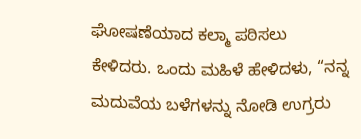ಘೋಷಣೆಯಾದ ಕಲ್ಮಾ ಪಠಿಸಲು ಕೇಳಿದರು. ಒಂದು ಮಹಿಳೆ ಹೇಳಿದಳು, “ನನ್ನ ಮದುವೆಯ ಬಳೆಗಳನ್ನು ನೋಡಿ ಉಗ್ರರು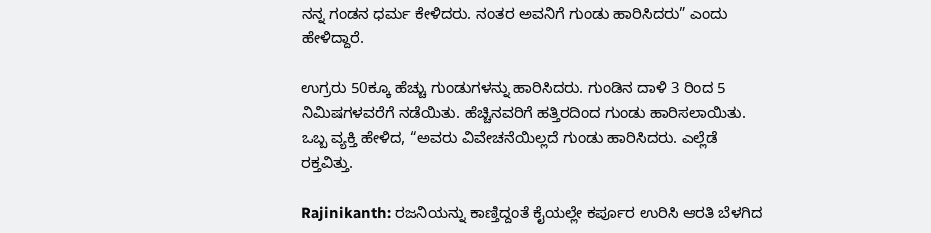ನನ್ನ ಗಂಡನ ಧರ್ಮ ಕೇಳಿದರು. ನಂತರ ಅವನಿಗೆ ಗುಂಡು ಹಾರಿಸಿದರು” ಎಂದು ಹೇಳಿದ್ದಾರೆ.

ಉಗ್ರರು 50ಕ್ಕೂ ಹೆಚ್ಚು ಗುಂಡುಗಳನ್ನು ಹಾರಿಸಿದರು. ಗುಂಡಿನ ದಾಳಿ 3 ರಿಂದ 5 ನಿಮಿಷಗಳವರೆಗೆ ನಡೆಯಿತು. ಹೆಚ್ಚಿನವರಿಗೆ ಹತ್ತಿರದಿಂದ ಗುಂಡು ಹಾರಿಸಲಾಯಿತು. ಒಬ್ಬ ವ್ಯಕ್ತಿ ಹೇಳಿದ, “ಅವರು ವಿವೇಚನೆಯಿಲ್ಲದೆ ಗುಂಡು ಹಾರಿಸಿದರು. ಎಲ್ಲೆಡೆ ರಕ್ತವಿತ್ತು.

Rajinikanth: ರಜನಿಯನ್ನು ಕಾಣ್ತಿದ್ದಂತೆ ಕೈಯಲ್ಲೇ ಕರ್ಪೂರ ಉರಿಸಿ ಆರತಿ ಬೆಳಗಿದ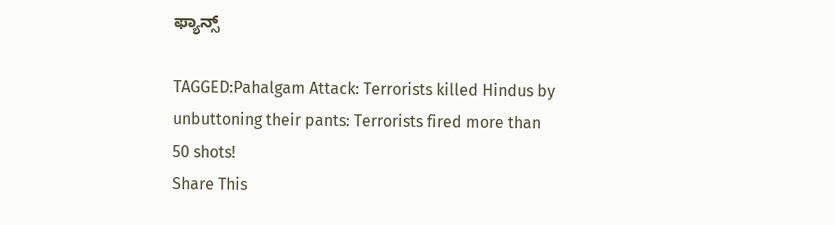ಫ್ಯಾನ್ಸ್

TAGGED:Pahalgam Attack: Terrorists killed Hindus by unbuttoning their pants: Terrorists fired more than 50 shots!
Share This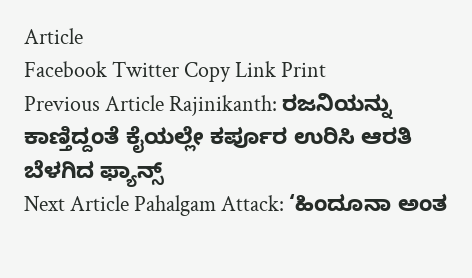Article
Facebook Twitter Copy Link Print
Previous Article Rajinikanth: ರಜನಿಯನ್ನು ಕಾಣ್ತಿದ್ದಂತೆ ಕೈಯಲ್ಲೇ ಕರ್ಪೂರ ಉರಿಸಿ ಆರತಿ ಬೆಳಗಿದ ಫ್ಯಾನ್ಸ್
Next Article Pahalgam Attack: ‘ಹಿಂದೂನಾ ಅಂತ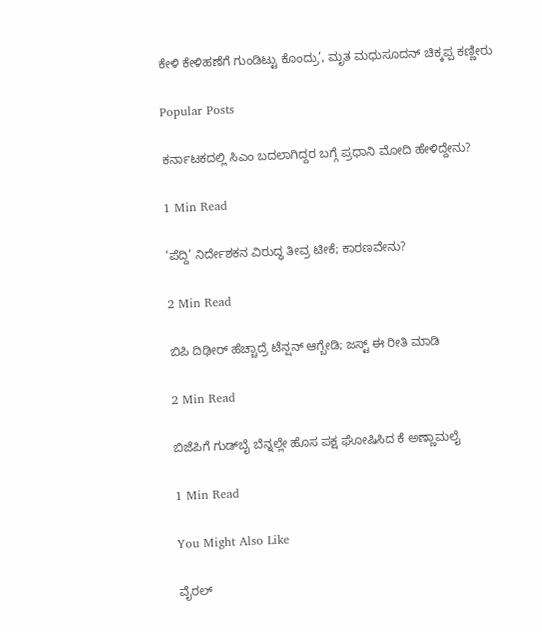ಕೇಳಿ ಕೇಳಿಹಣೆಗೆ ಗುಂಡಿಟ್ಟು ಕೊಂದ್ರು’, ಮೃತ ಮಧುಸೂದನ್ ಚಿಕ್ಕಪ್ಪ ಕಣ್ಣೀರು

Popular Posts

ಕರ್ನಾಟಕದಲ್ಲಿ ಸಿಎಂ ಬದಲಾಗಿದ್ದರ ಬಗ್ಗೆ ಪ್ರಧಾನಿ ಮೋದಿ ಹೇಳಿದ್ದೇನು?

1 Min Read

‘ಪೆದ್ದಿ’ ನಿರ್ದೇಶಕನ ವಿರುದ್ಧ ತೀವ್ರ ಟೀಕೆ; ಕಾರಣವೇನು?

2 Min Read

ಬಿಪಿ ದಿಢೀರ್ ಹೆಚ್ಚಾದ್ರೆ ಟೆನ್ಷನ್ ಆಗ್ಬೇಡಿ; ಜಸ್ಟ್ ಈ ರೀತಿ ಮಾಡಿ

2 Min Read

ಬಿಜೆಪಿಗೆ ಗುಡ್‌ಬೈ ಬೆನ್ನಲ್ಲೇ ಹೊಸ ಪಕ್ಷ ಘೋಷಿಸಿದ ಕೆ ಅಣ್ಣಾಮಲೈ

1 Min Read

You Might Also Like

ವೈರಲ್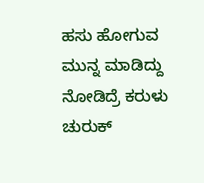ಹಸು ಹೋಗುವ ಮುನ್ನ ಮಾಡಿದ್ದು ನೋಡಿದ್ರೆ ಕರುಳು ಚುರುಕ್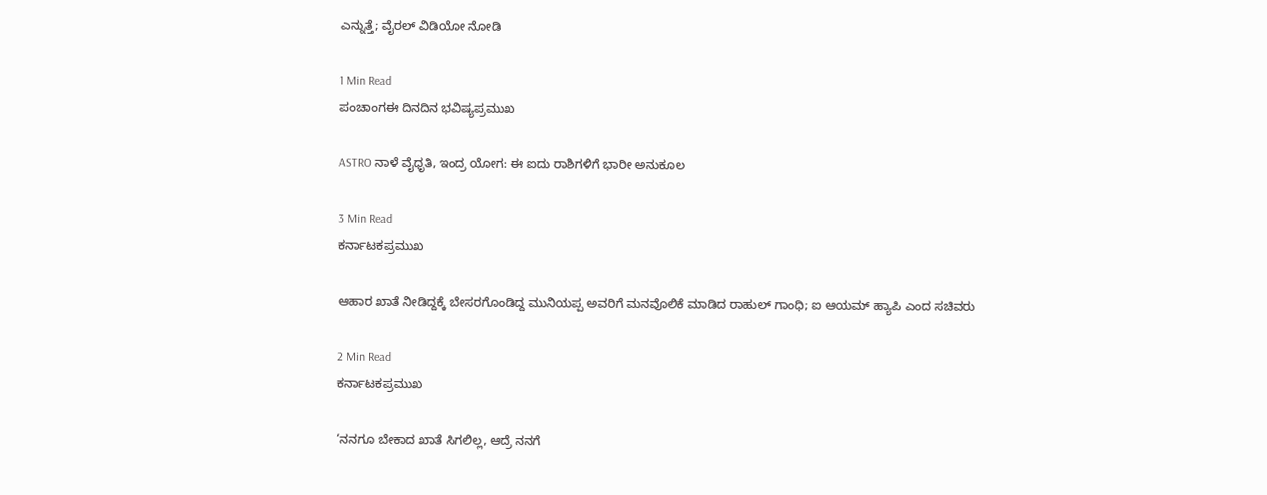ಎನ್ನುತ್ತೆ; ವೈರಲ್ ವಿಡಿಯೋ ನೋಡಿ

1 Min Read
ಪಂಚಾಂಗಈ ದಿನದಿನ ಭವಿಷ್ಯಪ್ರಮುಖ

ASTRO ನಾಳೆ ವೈಧೃತಿ, ಇಂದ್ರ ಯೋಗ: ಈ ಐದು ರಾಶಿಗಳಿಗೆ ಭಾರೀ ಅನುಕೂಲ

3 Min Read
ಕರ್ನಾಟಕಪ್ರಮುಖ

ಆಹಾರ ಖಾತೆ ನೀಡಿದ್ದಕ್ಕೆ ಬೇಸರಗೊಂಡಿದ್ದ ಮುನಿಯಪ್ಪ ಅವರಿಗೆ ಮನವೊಲಿಕೆ ಮಾಡಿದ ರಾಹುಲ್ ಗಾಂಧಿ; ಐ ಆಯಮ್ ಹ್ಯಾಪಿ ಎಂದ ಸಚಿವರು

2 Min Read
ಕರ್ನಾಟಕಪ್ರಮುಖ

‘ನನಗೂ ಬೇಕಾದ ಖಾತೆ ಸಿಗಲಿಲ್ಲ, ಆದ್ರೆ ನನಗೆ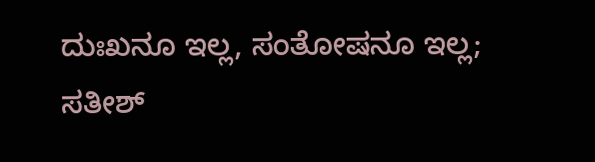ದುಃಖನೂ ಇಲ್ಲ, ಸಂತೋಷನೂ ಇಲ್ಲ; ಸತೀಶ್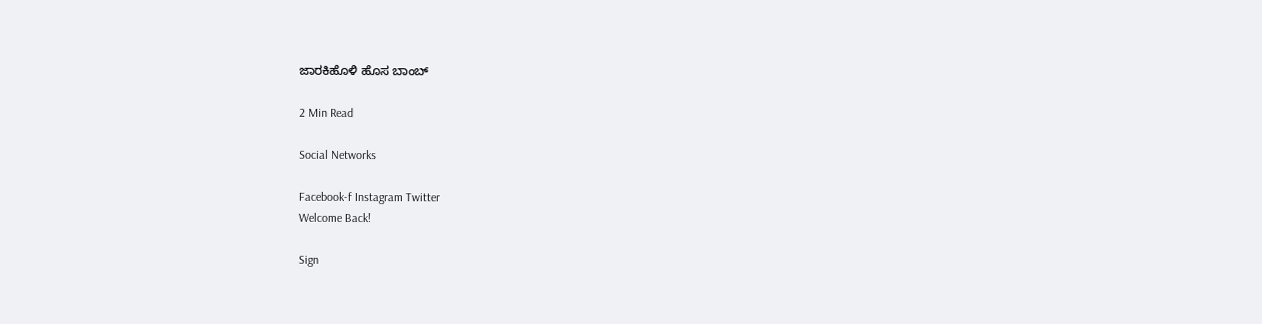ಜಾರಕಿಹೊಳಿ ಹೊಸ ಬಾಂಬ್

2 Min Read

Social Networks

Facebook-f Instagram Twitter
Welcome Back!

Sign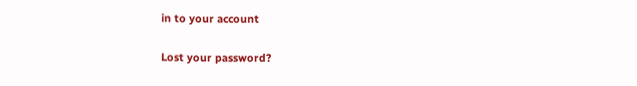in to your account

Lost your password?